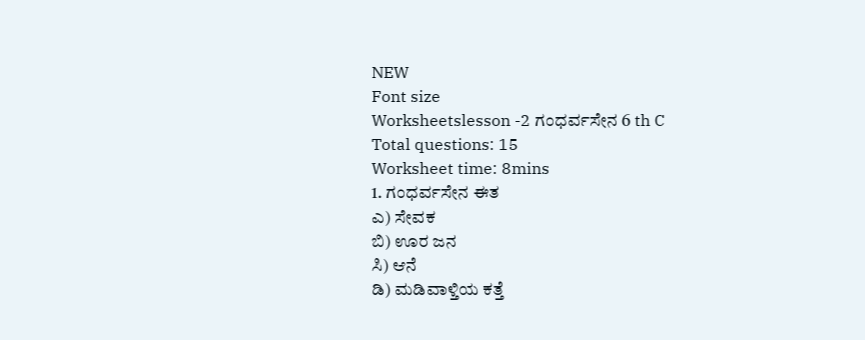NEW
Font size
Worksheetslesson -2 ಗಂಧರ್ವಸೇನ 6 th C
Total questions: 15
Worksheet time: 8mins
1. ಗಂಧರ್ವಸೇನ ಈತ
ಎ) ಸೇವಕ
ಬಿ) ಊರ ಜನ
ಸಿ) ಆನೆ
ಡಿ) ಮಡಿವಾಳ್ತಿಯ ಕತ್ತೆ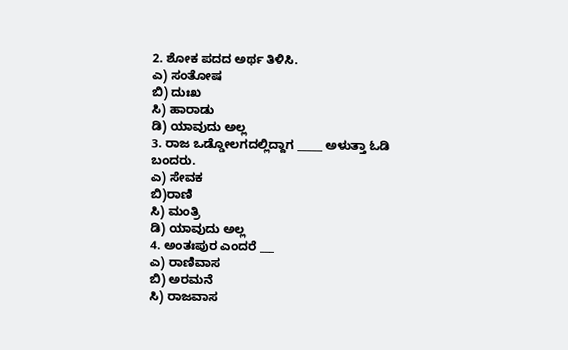2. ಶೋಕ ಪದದ ಅರ್ಥ ತಿಳಿಸಿ.
ಎ) ಸಂತೋಷ
ಬಿ) ದುಃಖ
ಸಿ) ಹಾರಾಡು
ಡಿ) ಯಾವುದು ಅಲ್ಲ
3. ರಾಜ ಒಡ್ಡೋಲಗದಲ್ಲಿದ್ದಾಗ _____ ಅಳುತ್ತಾ ಓಡಿ ಬಂದರು.
ಎ) ಸೇವಕ
ಬಿ)ರಾಣಿ
ಸಿ) ಮಂತ್ರಿ
ಡಿ) ಯಾವುದು ಅಲ್ಲ
4. ಅಂತಃಪುರ ಎಂದರೆ ___
ಎ) ರಾಣಿವಾಸ
ಬಿ) ಅರಮನೆ
ಸಿ) ರಾಜವಾಸ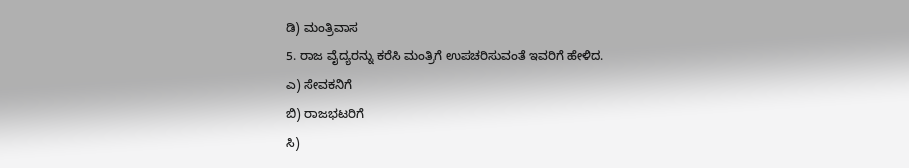ಡಿ) ಮಂತ್ರಿವಾಸ
5. ರಾಜ ವೈದ್ಯರನ್ನು ಕರೆಸಿ ಮಂತ್ರಿಗೆ ಉಪಚರಿಸುವಂತೆ ಇವರಿಗೆ ಹೇಳಿದ.
ಎ) ಸೇವಕನಿಗೆ
ಬಿ) ರಾಜಭಟರಿಗೆ
ಸಿ)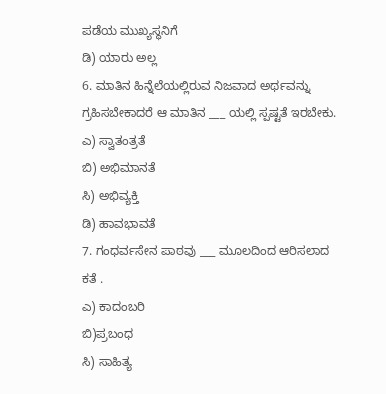ಪಡೆಯ ಮುಖ್ಯಸ್ಥನಿಗೆ
ಡಿ) ಯಾರು ಅಲ್ಲ
6. ಮಾತಿನ ಹಿನ್ನೆಲೆಯಲ್ಲಿರುವ ನಿಜವಾದ ಅರ್ಥವನ್ನು ಗ್ರಹಿಸಬೇಕಾದರೆ ಆ ಮಾತಿನ ___ ಯಲ್ಲಿ ಸ್ಪಷ್ಟತೆ ಇರಬೇಕು.
ಎ) ಸ್ವಾತಂತ್ರತೆ
ಬಿ) ಅಭಿಮಾನತೆ
ಸಿ) ಅಭಿವ್ಯಕ್ತಿ
ಡಿ) ಹಾವಭಾವತೆ
7. ಗಂಧರ್ವಸೇನ ಪಾಠವು ___ ಮೂಲದಿಂದ ಆರಿಸಲಾದ ಕತೆ .
ಎ) ಕಾದಂಬರಿ
ಬಿ)ಪ್ರಬಂಧ
ಸಿ) ಸಾಹಿತ್ಯ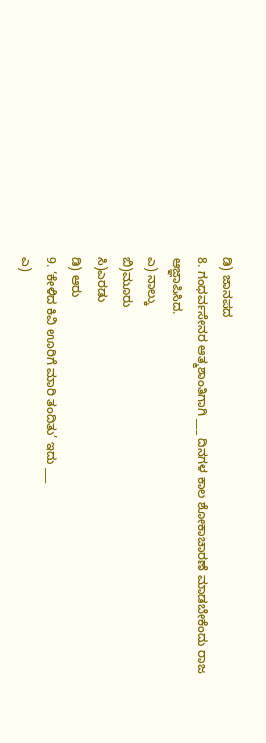ಡಿ) ಜಾನಪದ
8. ಗಂಧರ್ವಸೇನರ ಆತ್ಮಶಾಂತಿಗಾಗಿ ___ ದಿನಗಳ ಕಾಲ ಶೋಕಾಚಾರಣೆ ಮಾಡಬೇಕೆಂದು ರಾಜ ಆಜ್ಞಾಪಿಸಿದ.
ಎ) ನಾಲ್ಕು
ಬಿ)ಮೂರು
ಸಿ)ಎರಡು
ಡಿ) ಆರು
9. ‘ಕೇಳಿದ ಕಿವಿ ಊರಿಗೆ ಮಾರಿ ತಂದಿತು’ ಇದು ___
ಎ)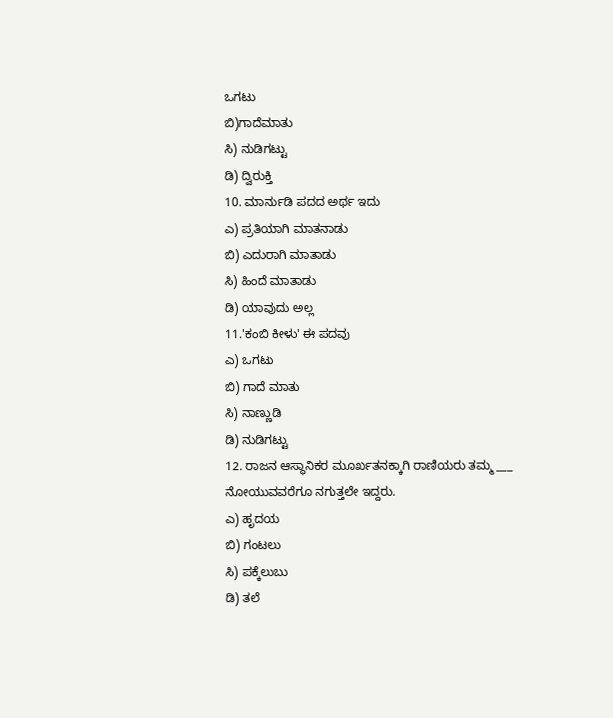ಒಗಟು
ಬಿ)ಗಾದೆಮಾತು
ಸಿ) ನುಡಿಗಟ್ಟು
ಡಿ) ದ್ವಿರುಕ್ತಿ
10. ಮಾರ್ನುಡಿ ಪದದ ಅರ್ಥ ಇದು
ಎ) ಪ್ರತಿಯಾಗಿ ಮಾತನಾಡು
ಬಿ) ಎದುರಾಗಿ ಮಾತಾಡು
ಸಿ) ಹಿಂದೆ ಮಾತಾಡು
ಡಿ) ಯಾವುದು ಅಲ್ಲ
11.'ಕಂಬಿ ಕೀಳು' ಈ ಪದವು
ಎ) ಒಗಟು
ಬಿ) ಗಾದೆ ಮಾತು
ಸಿ) ನಾಣ್ಣುಡಿ
ಡಿ) ನುಡಿಗಟ್ಟು
12. ರಾಜನ ಆಸ್ಥಾನಿಕರ ಮೂರ್ಖತನಕ್ಕಾಗಿ ರಾಣಿಯರು ತಮ್ಮ ___ ನೋಯುವವರೆಗೂ ನಗುತ್ತಲೇ ಇದ್ದರು.
ಎ) ಹೃದಯ
ಬಿ) ಗಂಟಲು
ಸಿ) ಪಕ್ಕೆಲುಬು
ಡಿ) ತಲೆ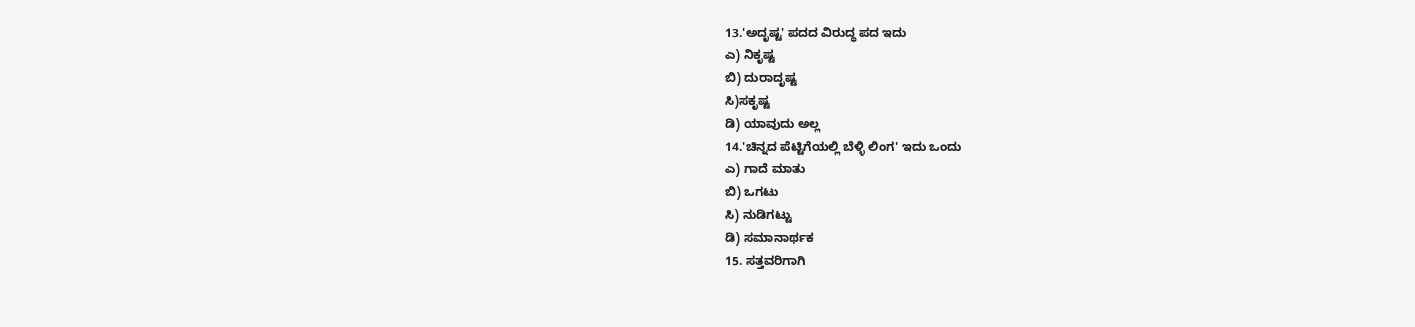13.'ಅದೃಷ್ಟ' ಪದದ ವಿರುದ್ಧ ಪದ ಇದು
ಎ) ನಿಕೃಷ್ಟ
ಬಿ) ದುರಾದೃಷ್ಟ
ಸಿ)ಸಕೃಷ್ಟ
ಡಿ) ಯಾವುದು ಅಲ್ಲ
14.'ಚಿನ್ನದ ಪೆಟ್ಟಿಗೆಯಲ್ಲಿ ಬೆಳ್ಳಿ ಲಿಂಗ' ಇದು ಒಂದು
ಎ) ಗಾದೆ ಮಾತು
ಬಿ) ಒಗಟು
ಸಿ) ನುಡಿಗಟ್ಟು
ಡಿ) ಸಮಾನಾರ್ಥಕ
15. ಸತ್ತವರಿಗಾಗಿ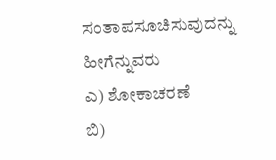ಸಂತಾಪಸೂಚಿಸುವುದನ್ನು ಹೀಗೆನ್ನುವರು
ಎ) ಶೋಕಾಚರಣೆ
ಬಿ)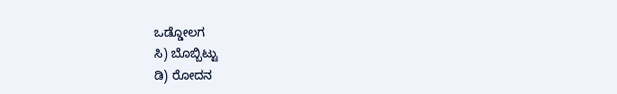ಒಡ್ಡೋಲಗ
ಸಿ) ಬೊಬ್ಬಿಟ್ಟು
ಡಿ) ರೋದನ